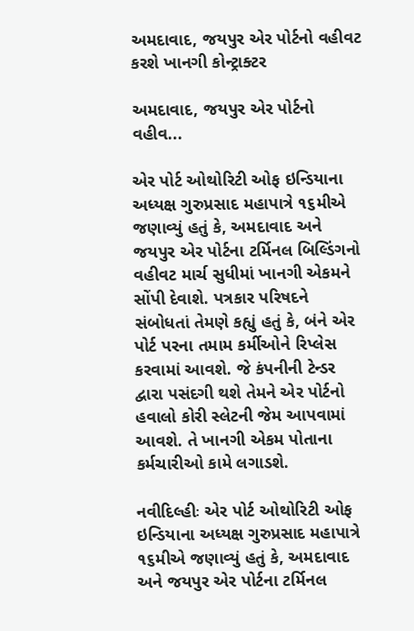અમદાવાદ, જયપુર એર પોર્ટનો વહીવટ કરશે ખાનગી કોન્ટ્રાક્ટર

અમદાવાદ, જયપુર એર પોર્ટનો વહીવ...

એર પોર્ટ ઓથોરિટી ઓફ ઇન્ડિયાના અધ્યક્ષ ગુરુપ્રસાદ મહાપાત્રે ૧૬મીએ જણાવ્યું હતું કે, અમદાવાદ અને જયપુર એર પોર્ટના ટર્મિનલ બિલ્ડિંગનો વહીવટ માર્ચ સુધીમાં ખાનગી એકમને સોંપી દેવાશે. પત્રકાર પરિષદને સંબોધતાં તેમણે કહ્યું હતું કે, બંને એર પોર્ટ પરના તમામ કર્મીઓને રિપ્લેસ કરવામાં આવશે. જે કંપનીની ટેન્ડર દ્વારા પસંદગી થશે તેમને એર પોર્ટનો હવાલો કોરી સ્લેટની જેમ આપવામાં આવશે. તે ખાનગી એકમ પોતાના કર્મચારીઓ કામે લગાડશે.

નવીદિલ્હીઃ એર પોર્ટ ઓથોરિટી ઓફ ઇન્ડિયાના અધ્યક્ષ ગુરુપ્રસાદ મહાપાત્રે ૧૬મીએ જણાવ્યું હતું કે, અમદાવાદ અને જયપુર એર પોર્ટના ટર્મિનલ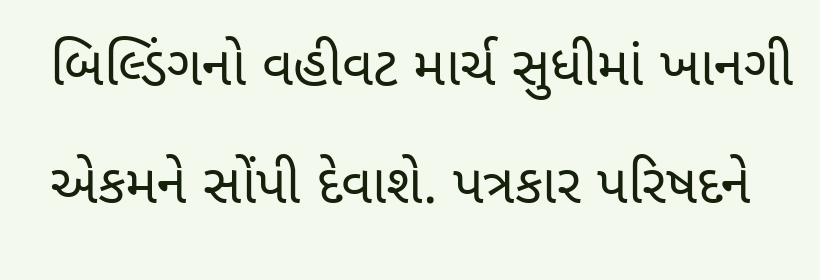બિલ્ડિંગનો વહીવટ માર્ચ સુધીમાં ખાનગી એકમને સોંપી દેવાશે. પત્રકાર પરિષદને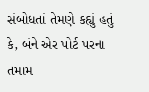સંબોધતાં તેમણે કહ્યું હતું કે, બંને એર પોર્ટ પરના તમામ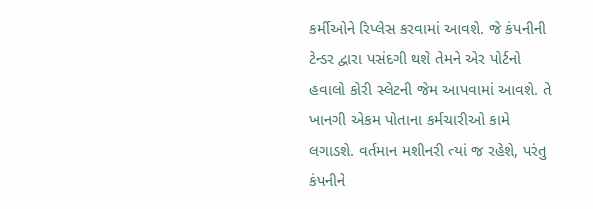કર્મીઓને રિપ્લેસ કરવામાં આવશે. જે કંપનીની ટેન્ડર દ્વારા પસંદગી થશે તેમને એર પોર્ટનો હવાલો કોરી સ્લેટની જેમ આપવામાં આવશે. તે ખાનગી એકમ પોતાના કર્મચારીઓ કામે લગાડશે. વર્તમાન મશીનરી ત્યાં જ રહેશે, પરંતુ કંપનીને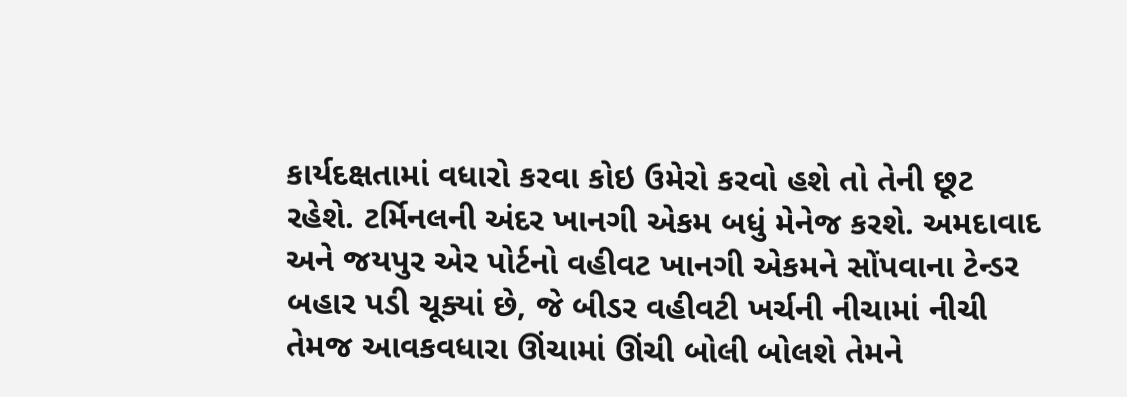કાર્યદક્ષતામાં વધારો કરવા કોઇ ઉમેરો કરવો હશે તો તેની છૂટ રહેશે. ટર્મિનલની અંદર ખાનગી એકમ બધું મેનેજ કરશે. અમદાવાદ અને જયપુર એર પોર્ટનો વહીવટ ખાનગી એકમને સોંપવાના ટેન્ડર બહાર પડી ચૂક્યાં છે, જે બીડર વહીવટી ખર્ચની નીચામાં નીચી તેમજ આવકવધારા ઊંચામાં ઊંચી બોલી બોલશે તેમને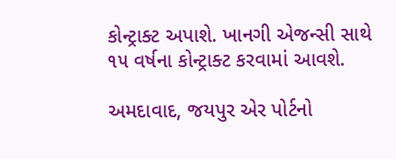કોન્ટ્રાક્ટ અપાશે. ખાનગી એજન્સી સાથે ૧૫ વર્ષના કોન્ટ્રાક્ટ કરવામાં આવશે.

અમદાવાદ, જયપુર એર પોર્ટનો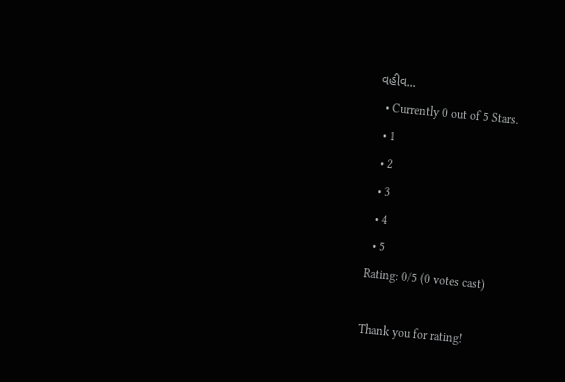વહીવ...
  • Currently 0 out of 5 Stars.
  • 1
  • 2
  • 3
  • 4
  • 5
Rating: 0/5 (0 votes cast)

Thank you for rating!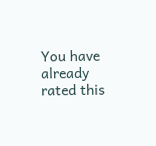You have already rated this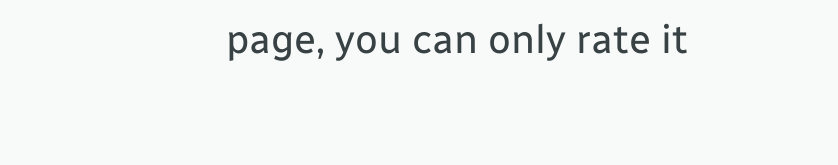page, you can only rate it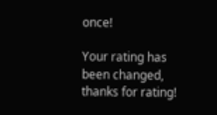once!

Your rating has been changed, thanks for rating!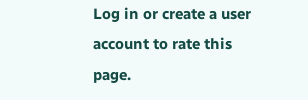Log in or create a user account to rate this page.